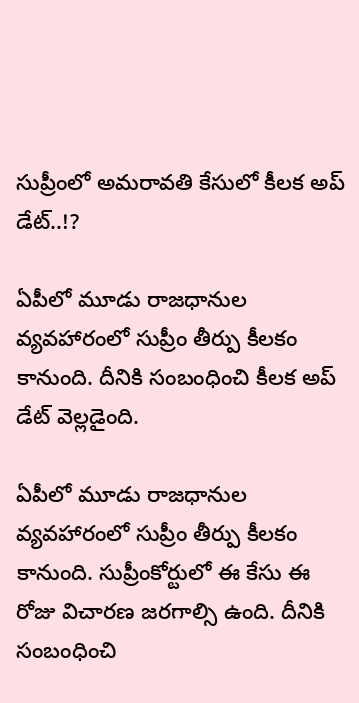సుప్రీంలో అమరావతి కేసులో కీలక అప్ డేట్..!?

ఏపీలో మూడు రాజధానుల వ్యవహారంలో సుప్రీం తీర్పు కీలకం కానుంది. దీనికి సంబంధించి కీలక అప్ డేట్ వెల్లడైంది.

ఏపీలో మూడు రాజధానుల వ్యవహారంలో సుప్రీం తీర్పు కీలకం కానుంది. సుప్రీంకోర్టులో ఈ కేసు ఈ రోజు విచారణ జరగాల్సి ఉంది. దీనికి సంబంధించి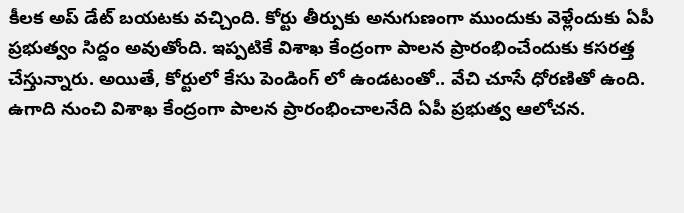కీలక అప్ డేట్ బయటకు వచ్చింది. కోర్టు తీర్పుకు అనుగుణంగా ముందుకు వెళ్లేందుకు ఏపీ ప్రభుత్వం సిద్దం అవుతోంది. ఇప్పటికే విశాఖ కేంద్రంగా పాలన ప్రారంభించేందుకు కసరత్త చేస్తున్నారు. అయితే, కోర్టులో కేసు పెండింగ్ లో ఉండటంతో.. వేచి చూసే ధోరణితో ఉంది. ఉగాది నుంచి విశాఖ కేంద్రంగా పాలన ప్రారంభించాలనేది ఏపీ ప్రభుత్వ ఆలోచన.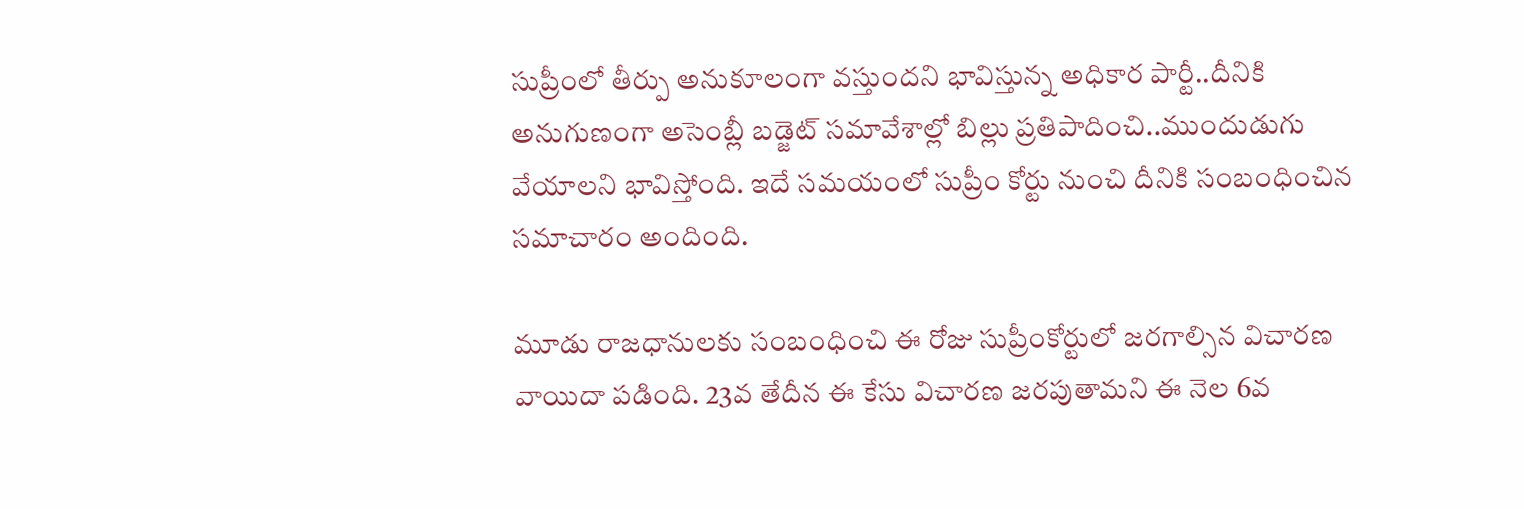సుప్రీంలో తీర్పు అనుకూలంగా వస్తుందని భావిస్తున్న అధికార పార్టీ..దీనికి అనుగుణంగా అసెంబ్లీ బడ్జెట్ సమావేశాల్లో బిల్లు ప్రతిపాదించి..ముందుడుగు వేయాలని భావిస్తోంది. ఇదే సమయంలో సుప్రీం కోర్టు నుంచి దీనికి సంబంధించిన సమాచారం అందింది.

మూడు రాజధానులకు సంబంధించి ఈ రోజు సుప్రీంకోర్టులో జరగాల్సిన విచారణ వాయిదా పడింది. 23వ తేదీన ఈ కేసు విచారణ జరపుతామని ఈ నెల 6వ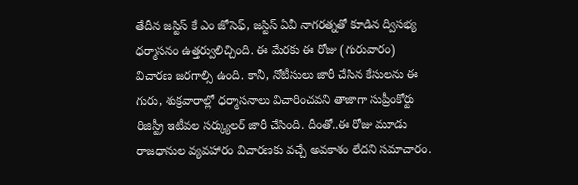తేదీన జస్టిస్ కే ఎం జోసెఫ్, జస్టిస్ ఏవీ నాగరత్నతో కూడిన ద్విసభ్య ధర్మాసనం ఉత్తర్వులిచ్చింది. ఈ మేరకు ఈ రోజు (గురువారం) విచారణ జరగాల్సి ఉంది. కానీ, నోటీసులు జారీ చేసిన కేసులను ఈ గురు, శుక్రవారాల్లో ధర్మాసనాలు విచారించవని తాజాగా సుప్రీంకోర్టు రిజిస్ట్రీ ఇటీవల సర్క్యులర్ జారీ చేసింది. దీంతో..ఈ రోజు మూడు రాజధానుల వ్యవహారం విచారణకు వచ్చే అవకాశం లేదని సమాచారం.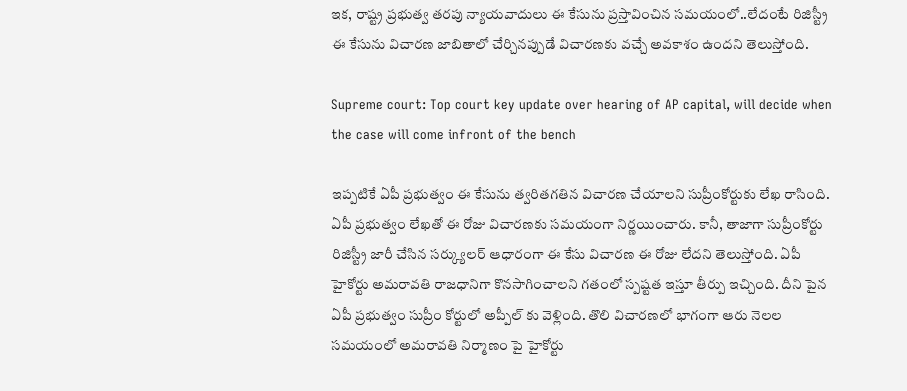ఇక, రాష్ట్ర ప్రభుత్వ తరపు న్యాయవాదులు ఈ కేసును ప్రస్తావించిన సమయంలో..లేదంటే రిజిస్ట్రీ ఈ కేసును విచారణ జాబితాలో చేర్చినప్పుడే విచారణకు వచ్చే అవకాశం ఉందని తెలుస్తోంది.

Supreme court: Top court key update over hearing of AP capital, will decide when the case will come infront of the bench

ఇప్పటికే ఏపీ ప్రభుత్వం ఈ కేసును త్వరితగతిన విచారణ చేయాలని సుప్రీంకోర్టుకు లేఖ రాసింది. ఏపీ ప్రభుత్వం లేఖతో ఈ రోజు విచారణకు సమయంగా నిర్ణయించారు. కానీ, తాజాగా సుప్రీంకోర్టు రిజిస్ట్రీ జారీ చేసిన సర్క్యులర్ ఆధారంగా ఈ కేసు విచారణ ఈ రోజు లేదని తెలుస్తోంది. ఏపీ హైకోర్టు అమరావతి రాజధానిగా కొనసాగించాలని గతంలో స్పష్టత ఇస్తూ తీర్పు ఇచ్చింది. దీని పైన ఏపీ ప్రభుత్వం సుప్రీం కోర్టులో అప్పీల్ కు వెళ్లింది. తొలి విచారణలో భాగంగా ఆరు నెలల సమయంలో అమరావతి నిర్మాణం పై హైకోర్టు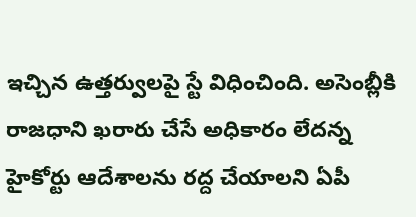ఇచ్చిన ఉత్తర్వులపై స్టే విధించింది. అసెంబ్లీకి రాజధాని ఖరారు చేసే అధికారం లేదన్న హైకోర్టు ఆదేశాలను రద్ద చేయాలని ఏపీ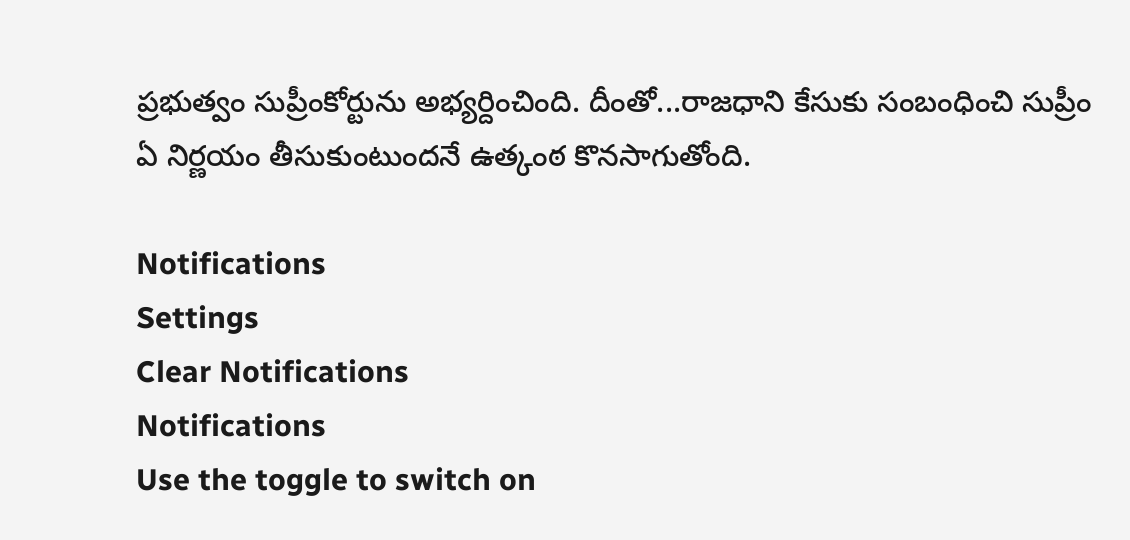ప్రభుత్వం సుప్రీంకోర్టును అభ్యర్దించింది. దీంతో...రాజధాని కేసుకు సంబంధించి సుప్రీం ఏ నిర్ణయం తీసుకుంటుందనే ఉత్కంఠ కొనసాగుతోంది.

Notifications
Settings
Clear Notifications
Notifications
Use the toggle to switch on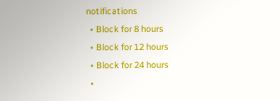notifications
  • Block for 8 hours
  • Block for 12 hours
  • Block for 24 hours
  •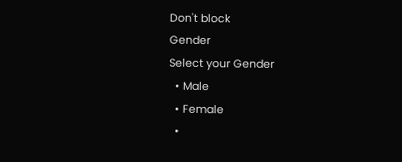Don't block
Gender
Select your Gender
  • Male
  • Female
  •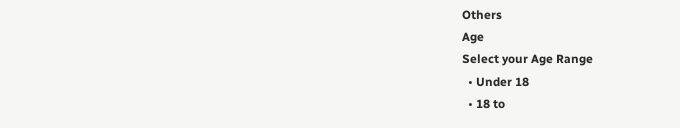Others
Age
Select your Age Range
  • Under 18
  • 18 to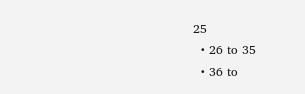25
  • 26 to 35
  • 36 to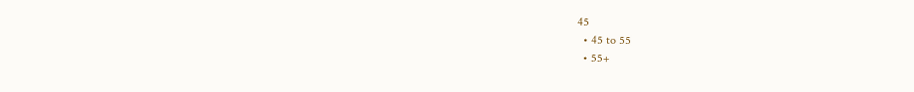45
  • 45 to 55
  • 55+